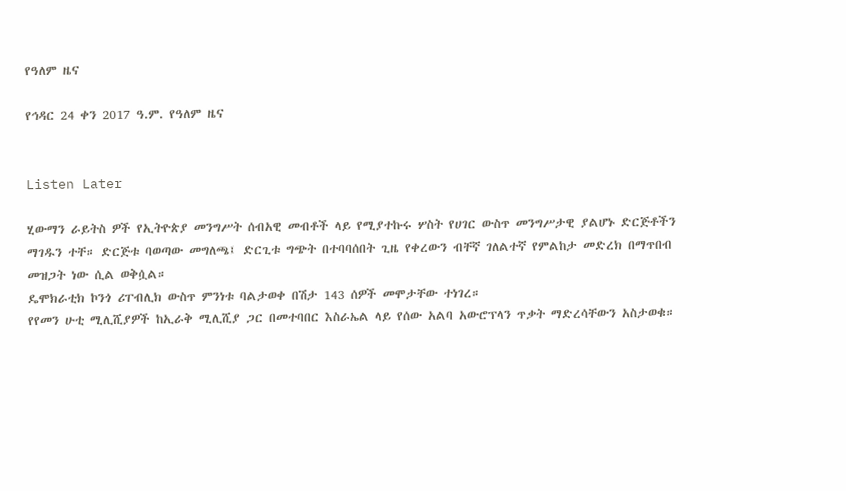የዓለም ዜና

የኅዳር 24 ቀን 2017 ዓ.ም. የዓለም ዜና


Listen Later

ሂውማን ራይትስ ዎች የኢትዮጵያ መንግሥት ሰብአዊ መብቶች ላይ የሚያተኩሩ ሦስት የሀገር ውስጥ መንግሥታዊ ያልሆኑ ድርጅቶችን ማገዱን ተቸ። ድርጅቱ ባወጣው መግለጫ፤ ድርጊቱ ግጭት በተባባሰበት ጊዜ የቀረውን ብቸኛ ገለልተኛ የምልከታ መድረክ በማጥበብ መዝጋት ነው ሲል ወቅሷል።
ዴሞክራቲክ ኮንጎ ሪፐብሊክ ውስጥ ምንነቱ ባልታወቀ በሽታ 143 ሰዎች መሞታቸው ተነገረ።
የየመን ሁቲ ሚሊሺያዎች ከኢራቅ ሚሊሺያ ጋር በመተባበር እስራኤል ላይ የሰው አልባ አውሮፕላን ጥቃት ማድረሳቸውን አስታወቁ።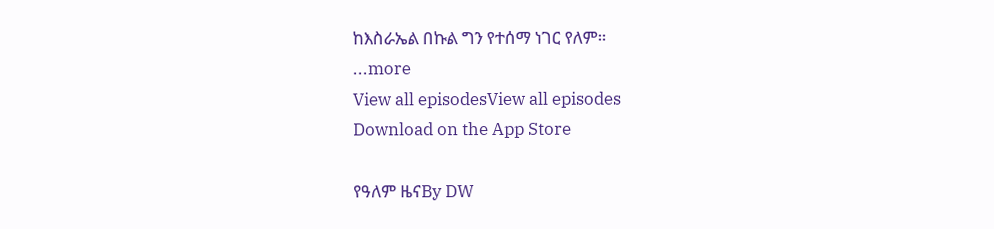ከእስራኤል በኩል ግን የተሰማ ነገር የለም።
...more
View all episodesView all episodes
Download on the App Store

የዓለም ዜናBy DW